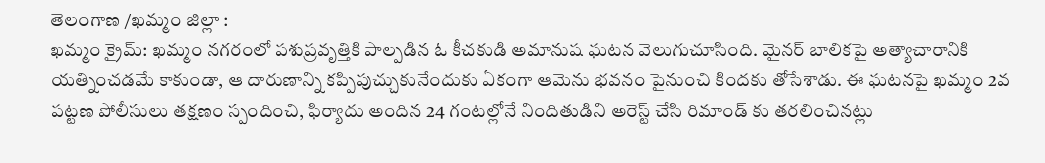తెలంగాణ /ఖమ్మం జిల్లా :
ఖమ్మం క్రైమ్: ఖమ్మం నగరంలో పశుప్రవృత్తికి పాల్పడిన ఓ కీచకుడి అమానుష ఘటన వెలుగుచూసింది. మైనర్ బాలికపై అత్యాచారానికి యత్నించడమే కాకుండా, ఆ దారుణాన్ని కప్పిపుచ్చుకునేందుకు ఏకంగా ఆమెను భవనం పైనుంచి కిందకు తోసేశాడు. ఈ ఘటనపై ఖమ్మం 2వ పట్టణ పోలీసులు తక్షణం స్పందించి, ఫిర్యాదు అందిన 24 గంటల్లోనే నిందితుడిని అరెస్ట్ చేసి రిమాండ్ కు తరలించినట్లు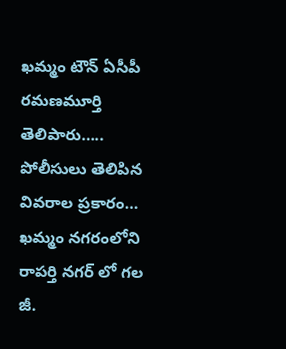ఖమ్మం టౌన్ ఏసీపీ
రమణమూర్తి తెలిపారు…..
పోలీసులు తెలిపిన వివరాల ప్రకారం…
ఖమ్మం నగరంలోని రాపర్తి నగర్ లో గల జీ.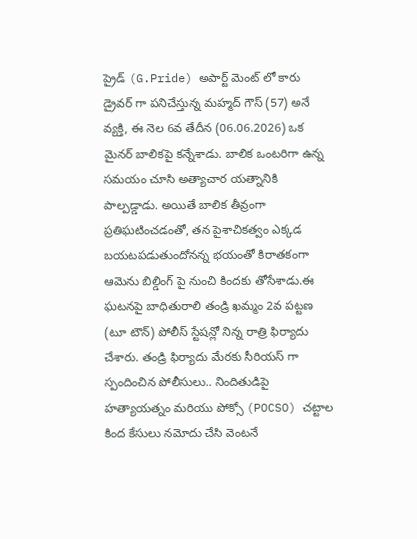ప్రైడ్ (G.Pride) అపార్ట్ మెంట్ లో కారు డ్రైవర్ గా పనిచేస్తున్న మహ్మద్ గౌస్ (57) అనే వ్యక్తి, ఈ నెల 6వ తేదీన (06.06.2026) ఒక మైనర్ బాలికపై కన్నేశాడు. బాలిక ఒంటరిగా ఉన్న సమయం చూసి అత్యాచార యత్నానికి పాల్పడ్డాడు. అయితే బాలిక తీవ్రంగా ప్రతిఘటించడంతో, తన పైశాచికత్వం ఎక్కడ బయటపడుతుందోనన్న భయంతో కిరాతకంగా ఆమెను బిల్డింగ్ పై నుంచి కిందకు తోసేశాడు.ఈ ఘటనపై బాధితురాలి తండ్రి ఖమ్మం 2వ పట్టణ (టూ టౌన్) పోలీస్ స్టేషన్లో నిన్న రాత్రి ఫిర్యాదు చేశారు. తండ్రి ఫిర్యాదు మేరకు సీరియస్ గా స్పందించిన పోలీసులు.. నిందితుడిపై హత్యాయత్నం మరియు పోక్సో (POCSO) చట్టాల కింద కేసులు నమోదు చేసి వెంటనే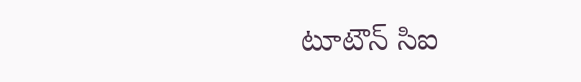టూటౌన్ సిఐ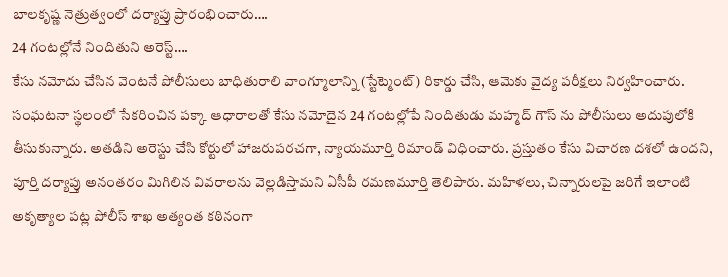బాలకృష్ణ నెత్రుత్వంలో దర్యాప్తు ప్రారంభించారు….
24 గంటల్లోనే నిందితుని అరెస్ట్….
కేసు నమోదు చేసిన వెంటనే పోలీసులు బాధితురాలి వాంగ్మూలాన్ని (స్టేట్మెంట్) రికార్డు చేసి, ఆమెకు వైద్య పరీక్షలు నిర్వహించారు. సంఘటనా స్థలంలో సేకరించిన పక్కా ఆధారాలతో కేసు నమోదైన 24 గంటల్లోపే నిందితుడు మహ్మద్ గౌస్ ను పోలీసులు అదుపులోకి తీసుకున్నారు. అతడిని అరెస్టు చేసి కోర్టులో హాజరుపరచగా, న్యాయమూర్తి రిమాండ్ విధించారు. ప్రస్తుతం కేసు విచారణ దశలో ఉందని, పూర్తి దర్యాప్తు అనంతరం మిగిలిన వివరాలను వెల్లడిస్తామని ఏసీపీ రమణమూర్తి తెలిపారు. మహిళలు, చిన్నారులపై జరిగే ఇలాంటి అకృత్యాల పట్ల పోలీస్ శాఖ అత్యంత కఠినంగా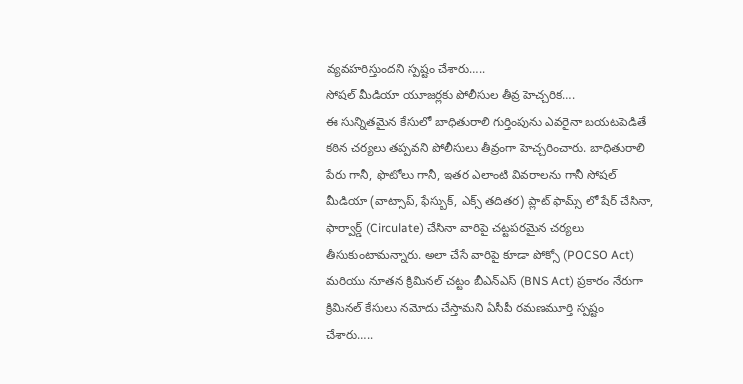వ్యవహరిస్తుందని స్పష్టం చేశారు…..
సోషల్ మీడియా యూజర్లకు పోలీసుల తీవ్ర హెచ్చరిక….
ఈ సున్నితమైన కేసులో బాధితురాలి గుర్తింపును ఎవరైనా బయటపెడితే కఠిన చర్యలు తప్పవని పోలీసులు తీవ్రంగా హెచ్చరించారు. బాధితురాలి పేరు గానీ, ఫొటోలు గానీ, ఇతర ఎలాంటి వివరాలను గానీ సోషల్ మీడియా (వాట్సాప్, ఫేస్బుక్, ఎక్స్ తదితర) ప్లాట్ ఫామ్స్ లో షేర్ చేసినా, ఫార్వార్డ్ (Circulate) చేసినా వారిపై చట్టపరమైన చర్యలు తీసుకుంటామన్నారు. అలా చేసే వారిపై కూడా పోక్సో (POCSO Act) మరియు నూతన క్రిమినల్ చట్టం బీఎన్ఎస్ (BNS Act) ప్రకారం నేరుగా క్రిమినల్ కేసులు నమోదు చేస్తామని ఏసీపీ రమణమూర్తి స్పష్టం చేశారు…..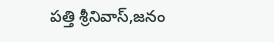పత్తి శ్రీనివాస్,జనం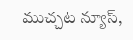ముచ్చట న్యూస్,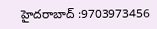హైదరాబాద్ :9703973456